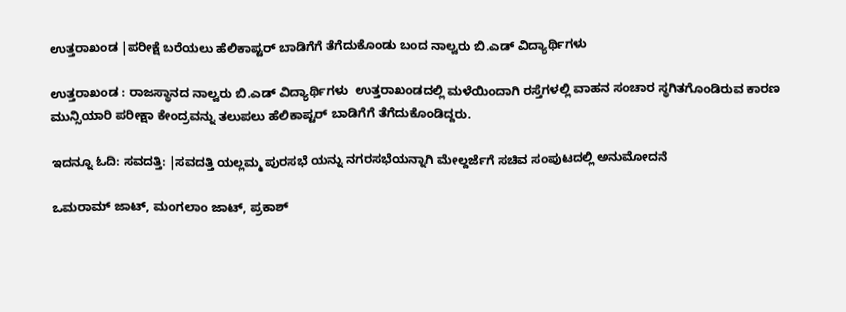ಉತ್ತರಾಖಂಡ |ಪರೀಕ್ಷೆ ಬರೆಯಲು ಹೆಲಿಕಾಪ್ಟರ್‌ ಬಾಡಿಗೆಗೆ ತೆಗೆದುಕೊಂಡು ಬಂದ ನಾಲ್ವರು ಬಿ.ಎಡ್‌ ವಿದ್ಯಾರ್ಥಿಗಳು

ಉತ್ತರಾಖಂಡ : ರಾಜಸ್ಥಾನದ ನಾಲ್ವರು ಬಿ.ಎಡ್‌ ವಿದ್ಯಾರ್ಥಿಗಳು  ಉತ್ತರಾಖಂಡದಲ್ಲಿ ಮಳೆಯಿಂದಾಗಿ ರಸ್ತೆಗಳಲ್ಲಿ ವಾಹನ ಸಂಚಾರ ಸ್ಥಗಿತಗೊಂಡಿರುವ ಕಾರಣ ಮುನ್ಸಿಯಾರಿ ಪರೀಕ್ಷಾ ಕೇಂದ್ರವನ್ನು ತಲುಪಲು ಹೆಲಿಕಾಪ್ಟರ್‌ ಬಾಡಿಗೆಗೆ ತೆಗೆದುಕೊಂಡಿದ್ದರು.

ಇದನ್ನೂ ಓದಿ: ಸವದತ್ತಿ: |ಸವದತ್ತಿ ಯಲ್ಲಮ್ಮ ಪುರಸಭೆ ಯನ್ನು ನಗರಸಭೆಯನ್ನಾಗಿ ಮೇಲ್ದರ್ಜೆಗೆ ಸಚಿವ ಸಂಪುಟದಲ್ಲಿ ಅನುಮೋದನೆ

ಒಮರಾಮ್‌ ಜಾಟ್‌, ಮಂಗಲಾಂ ಜಾಟ್‌, ಪ್ರಕಾಶ್‌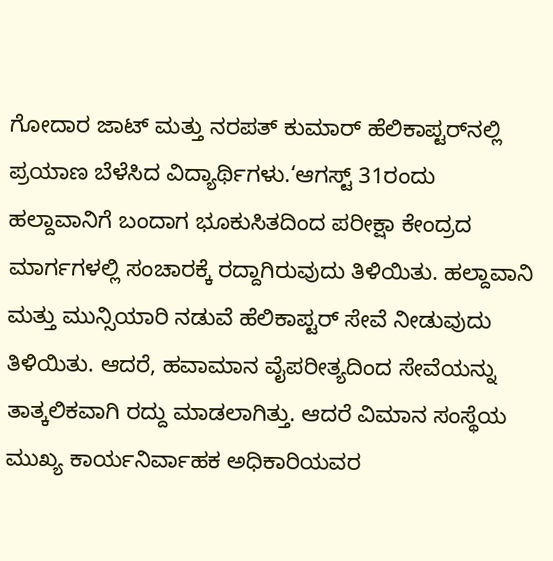ಗೋದಾರ ಜಾಟ್‌ ಮತ್ತು ನರಪತ್‌ ಕುಮಾರ್‌ ಹೆಲಿಕಾಪ್ಟರ್‌ನಲ್ಲಿ ಪ್ರಯಾಣ ಬೆಳೆಸಿದ ವಿದ್ಯಾರ್ಥಿಗಳು.‘ಆಗಸ್ಟ್ 31ರಂದು ಹಲ್ದಾವಾನಿಗೆ ಬಂದಾಗ ಭೂಕುಸಿತದಿಂದ ಪರೀಕ್ಷಾ ಕೇಂದ್ರದ ಮಾರ್ಗಗಳಲ್ಲಿ ಸಂಚಾರಕ್ಕೆ ರದ್ದಾಗಿರುವುದು ತಿಳಿಯಿತು. ಹಲ್ದಾವಾನಿ ಮತ್ತು ಮುನ್ಸಿಯಾರಿ ನಡುವೆ ಹೆಲಿಕಾಪ್ಟರ್‌ ಸೇವೆ ನೀಡುವುದು ತಿಳಿಯಿತು. ಆದರೆ, ಹವಾಮಾನ ವೈಪರೀತ್ಯದಿಂದ ಸೇವೆಯನ್ನು ತಾತ್ಕಲಿಕವಾಗಿ ರದ್ದು ಮಾಡಲಾಗಿತ್ತು. ಆದರೆ ವಿಮಾನ ಸಂಸ್ಥೆಯ ಮುಖ್ಯ ಕಾರ್ಯನಿರ್ವಾಹಕ ಅಧಿಕಾರಿಯವರ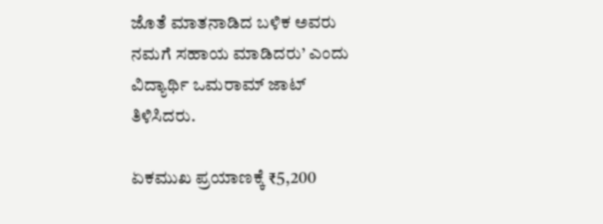ಜೊತೆ ಮಾತನಾಡಿದ ಬಳಿಕ ಅವರು ನಮಗೆ ಸಹಾಯ ಮಾಡಿದರು’ ಎಂದು ವಿದ್ಯಾರ್ಥಿ ಒಮರಾಮ್‌ ಜಾಟ್‌ ತಿಳಿಸಿದರು.

ಏಕಮುಖ ಪ್ರಯಾಣಕ್ಕೆ ₹5,200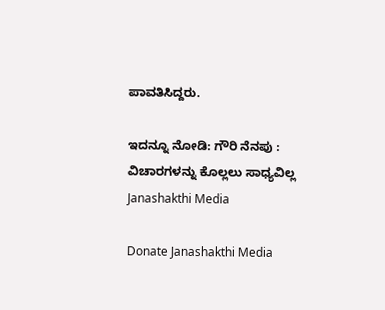ಪಾವತಿಸಿದ್ದರು.

ಇದನ್ನೂ ನೋಡಿ: ಗೌರಿ ನೆನಪು : ವಿಚಾರಗಳನ್ನು ಕೊಲ್ಲಲು ಸಾಧ್ಯವಿಲ್ಲ Janashakthi Media

Donate Janashakthi Media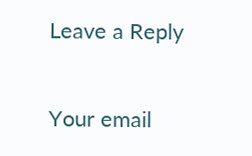Leave a Reply

Your email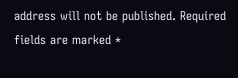address will not be published. Required fields are marked *